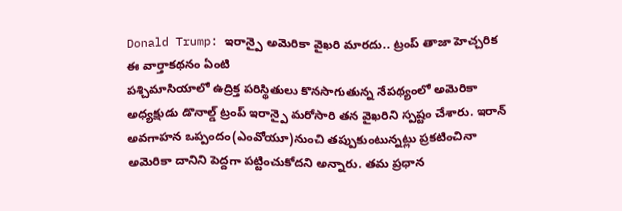Donald Trump: ఇరాన్పై అమెరికా వైఖరి మారదు.. ట్రంప్ తాజా హెచ్చరిక
ఈ వార్తాకథనం ఏంటి
పశ్చిమాసియాలో ఉద్రిక్త పరిస్థితులు కొనసాగుతున్న నేపథ్యంలో అమెరికా అధ్యక్షుడు డొనాల్డ్ ట్రంప్ ఇరాన్పై మరోసారి తన వైఖరిని స్పష్టం చేశారు. ఇరాన్ అవగాహన ఒప్పందం(ఎంవోయూ)నుంచి తప్పుకుంటున్నట్లు ప్రకటించినా అమెరికా దానిని పెద్దగా పట్టించుకోదని అన్నారు. తమ ప్రధాన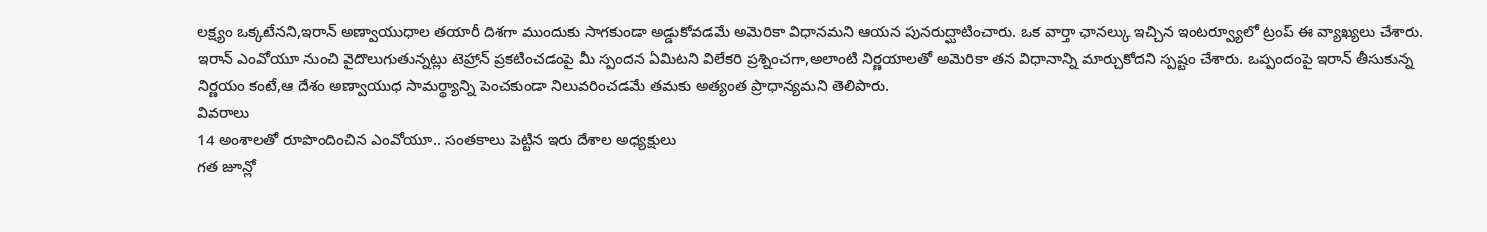లక్ష్యం ఒక్కటేనని,ఇరాన్ అణ్వాయుధాల తయారీ దిశగా ముందుకు సాగకుండా అడ్డుకోవడమే అమెరికా విధానమని ఆయన పునరుద్ఘాటించారు. ఒక వార్తా ఛానల్కు ఇచ్చిన ఇంటర్వ్యూలో ట్రంప్ ఈ వ్యాఖ్యలు చేశారు. ఇరాన్ ఎంవోయూ నుంచి వైదొలుగుతున్నట్లు టెహ్రాన్ ప్రకటించడంపై మీ స్పందన ఏమిటని విలేకరి ప్రశ్నించగా,అలాంటి నిర్ణయాలతో అమెరికా తన విధానాన్ని మార్చుకోదని స్పష్టం చేశారు. ఒప్పందంపై ఇరాన్ తీసుకున్న నిర్ణయం కంటే,ఆ దేశం అణ్వాయుధ సామర్థ్యాన్ని పెంచకుండా నిలువరించడమే తమకు అత్యంత ప్రాధాన్యమని తెలిపారు.
వివరాలు
14 అంశాలతో రూపొందించిన ఎంవోయూ.. సంతకాలు పెట్టిన ఇరు దేశాల అధ్యక్షులు
గత జూన్లో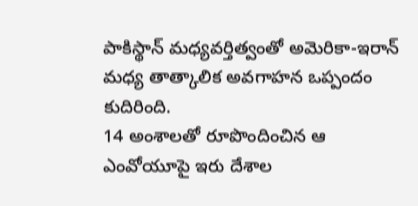పాకిస్థాన్ మధ్యవర్తిత్వంతో అమెరికా-ఇరాన్ మధ్య తాత్కాలిక అవగాహన ఒప్పందం కుదిరింది.
14 అంశాలతో రూపొందించిన ఆ ఎంవోయూపై ఇరు దేశాల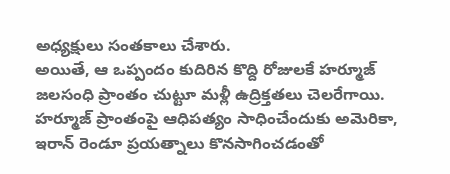అధ్యక్షులు సంతకాలు చేశారు.
అయితే, ఆ ఒప్పందం కుదిరిన కొద్ది రోజులకే హర్మూజ్ జలసంధి ప్రాంతం చుట్టూ మళ్లీ ఉద్రిక్తతలు చెలరేగాయి.
హర్మూజ్ ప్రాంతంపై ఆధిపత్యం సాధించేందుకు అమెరికా, ఇరాన్ రెండూ ప్రయత్నాలు కొనసాగించడంతో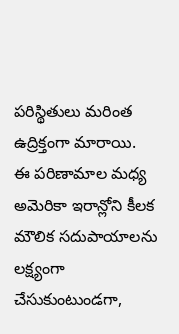పరిస్థితులు మరింత ఉద్రిక్తంగా మారాయి.
ఈ పరిణామాల మధ్య అమెరికా ఇరాన్లోని కీలక మౌలిక సదుపాయాలను లక్ష్యంగా చేసుకుంటుండగా,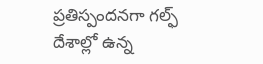ప్రతిస్పందనగా గల్ఫ్ దేశాల్లో ఉన్న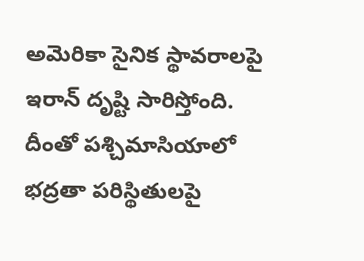అమెరికా సైనిక స్థావరాలపై ఇరాన్ దృష్టి సారిస్తోంది.
దీంతో పశ్చిమాసియాలో భద్రతా పరిస్థితులపై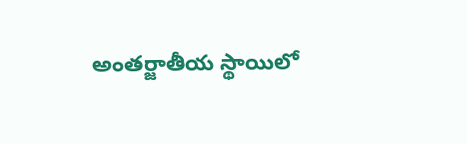అంతర్జాతీయ స్థాయిలో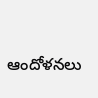ఆందోళనలు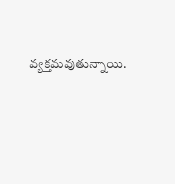వ్యక్తమవుతున్నాయి.